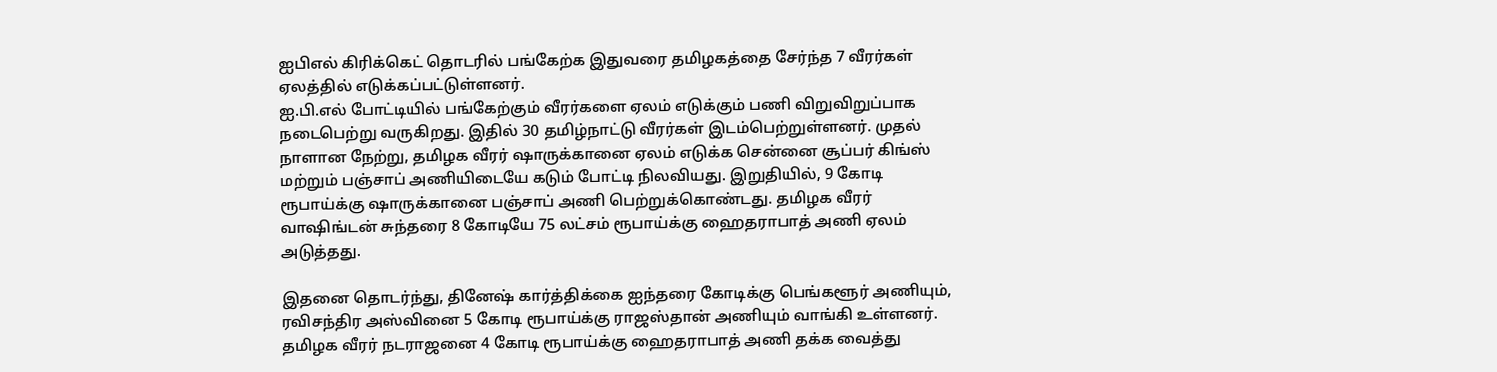ஐபிஎல் கிரிக்கெட் தொடரில் பங்கேற்க இதுவரை தமிழகத்தை சேர்ந்த 7 வீரர்கள் ஏலத்தில் எடுக்கப்பட்டுள்ளனர்.
ஐ.பி.எல் போட்டியில் பங்கேற்கும் வீரர்களை ஏலம் எடுக்கும் பணி விறுவிறுப்பாக நடைபெற்று வருகிறது. இதில் 30 தமிழ்நாட்டு வீரர்கள் இடம்பெற்றுள்ளனர். முதல் நாளான நேற்று, தமிழக வீரர் ஷாருக்கானை ஏலம் எடுக்க சென்னை சூப்பர் கிங்ஸ் மற்றும் பஞ்சாப் அணியிடையே கடும் போட்டி நிலவியது. இறுதியில், 9 கோடி ரூபாய்க்கு ஷாருக்கானை பஞ்சாப் அணி பெற்றுக்கொண்டது. தமிழக வீரர் வாஷிங்டன் சுந்தரை 8 கோடியே 75 லட்சம் ரூபாய்க்கு ஹைதராபாத் அணி ஏலம் அடுத்தது.

இதனை தொடர்ந்து, தினேஷ் கார்த்திக்கை ஐந்தரை கோடிக்கு பெங்களூர் அணியும், ரவிசந்திர அஸ்வினை 5 கோடி ரூபாய்க்கு ராஜஸ்தான் அணியும் வாங்கி உள்ளனர். தமிழக வீரர் நடராஜனை 4 கோடி ரூபாய்க்கு ஹைதராபாத் அணி தக்க வைத்து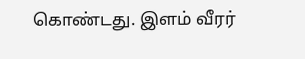கொண்டது. இளம் வீரர்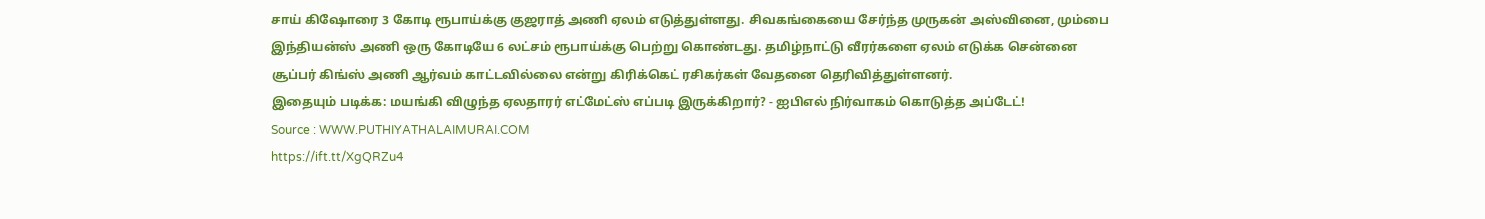சாய் கிஷோரை 3 கோடி ரூபாய்க்கு குஜராத் அணி ஏலம் எடுத்துள்ளது. சிவகங்கையை சேர்ந்த முருகன் அஸ்வினை, மும்பை இந்தியன்ஸ் அணி ஒரு கோடியே 6 லட்சம் ரூபாய்க்கு பெற்று கொண்டது. தமிழ்நாட்டு வீரர்களை ஏலம் எடுக்க சென்னை சூப்பர் கிங்ஸ் அணி ஆர்வம் காட்டவில்லை என்று கிரிக்கெட் ரசிகர்கள் வேதனை தெரிவித்துள்ளனர்.
இதையும் படிக்க: மயங்கி விழுந்த ஏலதாரர் எட்மேட்ஸ் எப்படி இருக்கிறார்? - ஐபிஎல் நிர்வாகம் கொடுத்த அப்டேட்!
Source : WWW.PUTHIYATHALAIMURAI.COM
https://ift.tt/XgQRZu4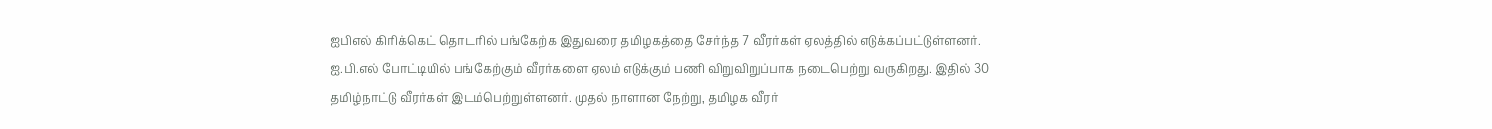ஐபிஎல் கிரிக்கெட் தொடரில் பங்கேற்க இதுவரை தமிழகத்தை சேர்ந்த 7 வீரர்கள் ஏலத்தில் எடுக்கப்பட்டுள்ளனர்.
ஐ.பி.எல் போட்டியில் பங்கேற்கும் வீரர்களை ஏலம் எடுக்கும் பணி விறுவிறுப்பாக நடைபெற்று வருகிறது. இதில் 30 தமிழ்நாட்டு வீரர்கள் இடம்பெற்றுள்ளனர். முதல் நாளான நேற்று, தமிழக வீரர்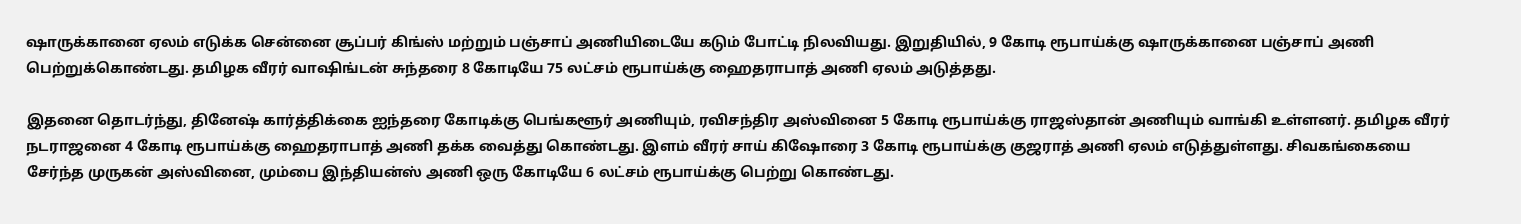ஷாருக்கானை ஏலம் எடுக்க சென்னை சூப்பர் கிங்ஸ் மற்றும் பஞ்சாப் அணியிடையே கடும் போட்டி நிலவியது. இறுதியில், 9 கோடி ரூபாய்க்கு ஷாருக்கானை பஞ்சாப் அணி பெற்றுக்கொண்டது. தமிழக வீரர் வாஷிங்டன் சுந்தரை 8 கோடியே 75 லட்சம் ரூபாய்க்கு ஹைதராபாத் அணி ஏலம் அடுத்தது.

இதனை தொடர்ந்து, தினேஷ் கார்த்திக்கை ஐந்தரை கோடிக்கு பெங்களூர் அணியும், ரவிசந்திர அஸ்வினை 5 கோடி ரூபாய்க்கு ராஜஸ்தான் அணியும் வாங்கி உள்ளனர். தமிழக வீரர் நடராஜனை 4 கோடி ரூபாய்க்கு ஹைதராபாத் அணி தக்க வைத்து கொண்டது. இளம் வீரர் சாய் கிஷோரை 3 கோடி ரூபாய்க்கு குஜராத் அணி ஏலம் எடுத்துள்ளது. சிவகங்கையை சேர்ந்த முருகன் அஸ்வினை, மும்பை இந்தியன்ஸ் அணி ஒரு கோடியே 6 லட்சம் ரூபாய்க்கு பெற்று கொண்டது.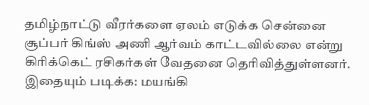தமிழ்நாட்டு வீரர்களை ஏலம் எடுக்க சென்னை சூப்பர் கிங்ஸ் அணி ஆர்வம் காட்டவில்லை என்று கிரிக்கெட் ரசிகர்கள் வேதனை தெரிவித்துள்ளனர்.
இதையும் படிக்க: மயங்கி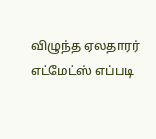விழுந்த ஏலதாரர் எட்மேட்ஸ் எப்படி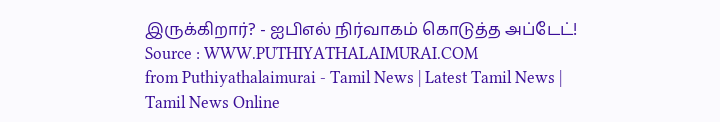இருக்கிறார்? - ஐபிஎல் நிர்வாகம் கொடுத்த அப்டேட்!
Source : WWW.PUTHIYATHALAIMURAI.COM
from Puthiyathalaimurai - Tamil News | Latest Tamil News | Tamil News Online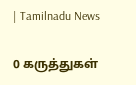| Tamilnadu News

0 கருத்துகள்